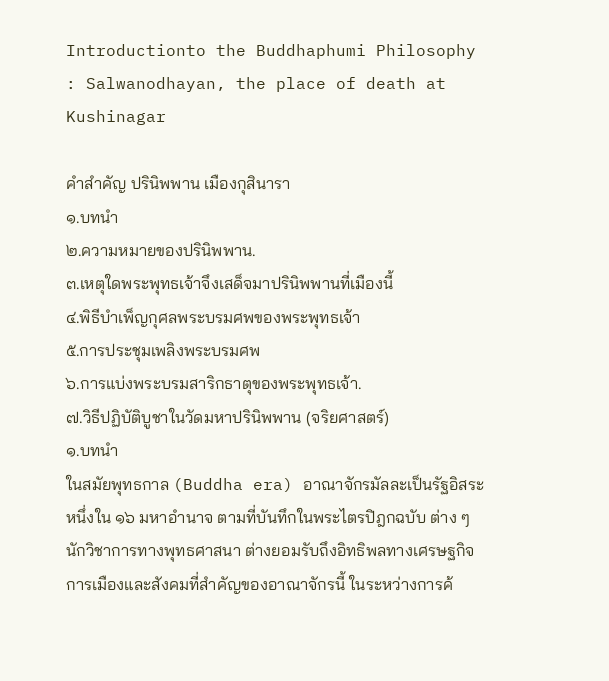Introductionto the Buddhaphumi Philosophy : Salwanodhayan, the place of death at Kushinagar

คำสำคัญ ปรินิพพาน เมืองกุสินารา
๑.บทนำ
๒.ความหมายของปรินิพพาน.
๓.เหตุใดพระพุทธเจ้าจึงเสด็จมาปรินิพพานที่เมืองนี้
๔.พิธีบำเพ็ญกุศลพระบรมศพของพระพุทธเจ้า
๕.การประชุมเพลิงพระบรมศพ
๖.การแบ่งพระบรมสาริกธาตุของพระพุทธเจ้า.
๗.วิธีปฏิบัติบูชาในวัดมหาปรินิพพาน (จริยศาสตร์)
๑.บทนำ
ในสมัยพุทธกาล (Buddha era) อาณาจักรมัลละเป็นรัฐอิสระ หนึ่งใน ๑๖ มหาอำนาจ ตามที่บันทึกในพระไตรปิฎกฉบับ ต่าง ๆ นักวิชาการทางพุทธศาสนา ต่างยอมรับถึงอิทธิพลทางเศรษฐกิจ การเมืองและสังคมที่สำคัญของอาณาจักรนี้ ในระหว่างการค้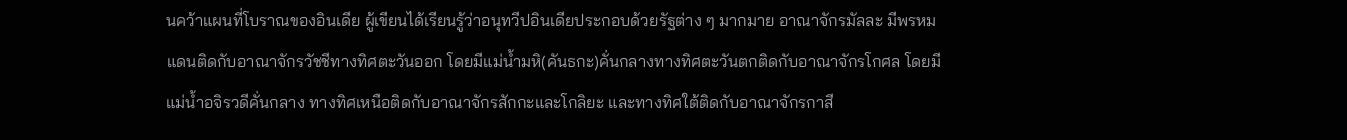นคว้าแผนที่โบราณของอินเดีย ผู้เขียนได้เรียนรู้ว่าอนุทวีปอินเดียประกอบด้วยรัฐต่าง ๆ มากมาย อาณาจักรมัลละ มีพรหมแดนติดกับอาณาจักรวัชชีทางทิศตะวันออก โดยมีแม่น้ำมหิ(คันธกะ)คั่นกลางทางทิศตะวันตกติดกับอาณาจักรโกศล โดยมีแม่น้ำอจิรวดีคั่นกลาง ทางทิศเหนือติดกับอาณาจักรสักกะและโกลิยะ และทางทิศใต้ติดกับอาณาจักรกาสี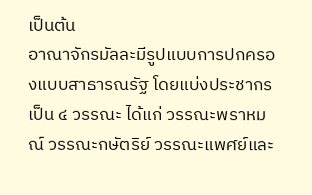เป็นต้น
อาณาจักรมัลละมีรูปแบบการปกครองแบบสาธารณรัฐ โดยแบ่งประชากรเป็น ๔ วรรณะ ได้แก่ วรรณะพราหมณ์ วรรณะกษัตริย์ วรรณะแพศย์และ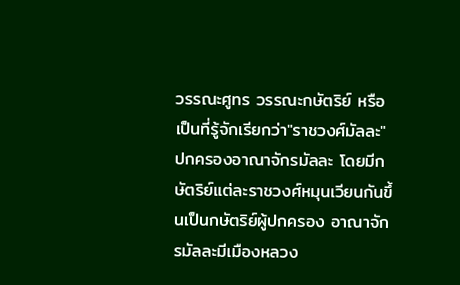วรรณะศูทร วรรณะกษัตริย์ หรือเป็นที่รู้จักเรียกว่า"ราชวงศ์มัลละ" ปกครองอาณาจักรมัลละ โดยมีกษัตริย์แต่ละราชวงศ์หมุนเวียนกันขึ้นเป็นกษัตริย์ผู้ปกครอง อาณาจักรมัลละมีเมืองหลวง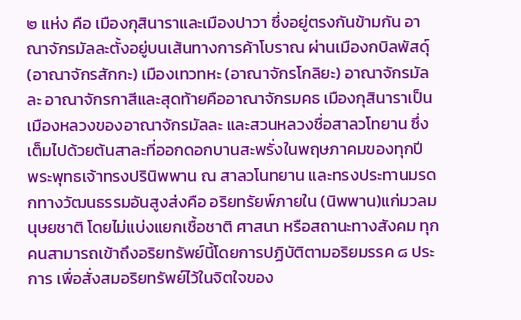๒ แห่ง คือ เมืองกุสินาราและเมืองปาวา ซึ่งอยู่ตรงกันข้ามกัน อาณาจักรมัลละตั้งอยู่บนเส้นทางการค้าโบราณ ผ่านเมืองกบิลพัสดุ์ (อาณาจักรสักกะ) เมืองเทวทหะ (อาณาจักรโกลิยะ) อาณาจักรมัลละ อาณาจักรกาสีและสุดท้ายคืออาณาจักรมคธ เมืองกุสินาราเป็นเมืองหลวงของอาณาจักรมัลละ และสวนหลวงชื่อสาลวโทยาน ซึ่งเต็มไปด้วยต้นสาละที่ออกดอกบานสะพรั่งในพฤษภาคมของทุกปี
พระพุทธเจ้าทรงปรินิพพาน ณ สาลวโนทยาน และทรงประทานมรดกทางวัฒนธรรมอันสูงส่งคือ อริยทรัยพ์ภายใน (นิพพาน)แก่มวลมนุษยชาติ โดยไม่แบ่งแยกเชื้อชาติ ศาสนา หรือสถานะทางสังคม ทุกคนสามารถเข้าถึงอริยทรัพย์นี้โดยการปฏิบัติตามอริยมรรค ๘ ประการ เพื่อสั่งสมอริยทรัพย์ไว้ในจิตใจของ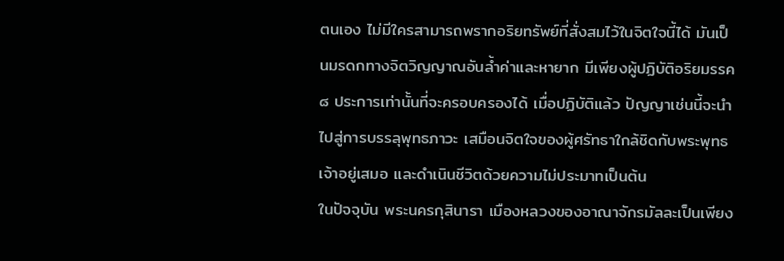ตนเอง ไม่มีใครสามารถพรากอริยทรัพย์ที่สั่งสมไว้ในจิตใจนี้ได้ มันเป็นมรดกทางจิตวิญญาณอันล้ำค่าและหายาก มีเพียงผู้ปฏิบัติอริยมรรค ๘ ประการเท่านั้นที่จะครอบครองได้ เมื่อปฏิบัติแล้ว ปัญญาเช่นนี้จะนำไปสู่การบรรลุพุทธภาวะ เสมือนจิตใจของผู้ศรัทธาใกล้ชิดกับพระพุทธเจ้าอยู่เสมอ และดำเนินชีวิตด้วยความไม่ประมาทเป็นต้น
ในปัจจุบัน พระนครกุสินารา เมืองหลวงของอาณาจักรมัลละเป็นเพียง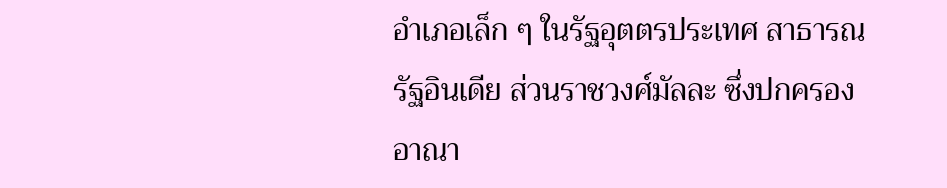อำเภอเล็ก ๆ ในรัฐอุตตรประเทศ สาธารณรัฐอินเดีย ส่วนราชวงศ์มัลละ ซึ่งปกครองอาณา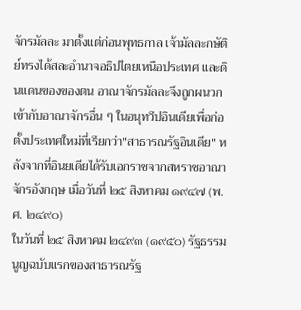จักรมัลละ มาตั้งแต่ก่อนพุทธกาล เจ้ามัลละกษัติย์ทรงได้สละอำนาจอธิปไตยเหนือประเทศ และดินแดนของของตน อาณาจักรมัลละจึงถูกผนวกเข้ากับอาณาจักรอื่น ๆ ในอนุทวีปอินเดียเพื่อก่อตั้งประเทศใหม่ที่เรียกว่า"สาธารณรัฐอินเดีย" หลังจากที่อินยเดียได้รับเอกราชจากสหราชอาณาจักรอังกฤษ เมื่อวันที่ ๒๕ สิงหาคม ๑๙๔๗ (พ.ศ. ๒๔๙๐)
ในวันที่ ๒๕ สิงหาคม ๒๔๙๓ (๑๙๕๐) รัฐธรรมนูญฉบับแรกของสาธารณรัฐ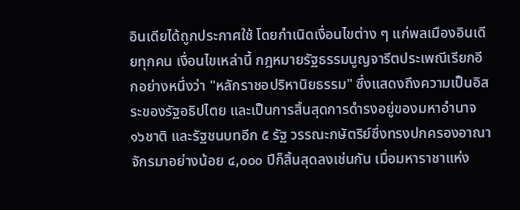อินเดียได้ถูกประกาศใช้ โดยกำเนิดเงื่อนไขต่าง ๆ แก่พลเมืองอินเดียทุกคน เงื่อนไขเหล่านี้ กฎหมายรัฐธรรมนูญจารีตประเพณีเรียกอีกอย่างหนึ่งว่า "หลักราชอปริหานิยธรรม" ซึ่งแสดงถึงความเป็นอิสระของรัฐอธิปไตย และเป็นการสิ้นสุดการดำรงอยู่ของมหาอำนาจ ๑๖ชาติ และรัฐชนบทอีก ๕ รัฐ วรรณะกษัตริย์ซึ่งทรงปกครองอาณาจักรมาอย่างน้อย ๔,๐๐๐ ปีก็สิ้นสุดลงเช่นกัน เมื่อมหาราชาแห่ง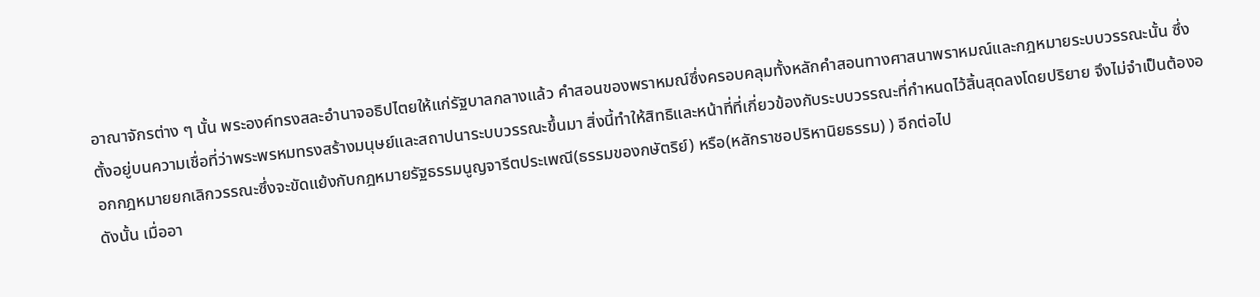อาณาจักรต่าง ๆ นั้น พระองค์ทรงสละอำนาจอธิปไตยให้แก่รัฐบาลกลางแล้ว คำสอนของพราหมณ์ซึ่งครอบคลุมทั้งหลักคำสอนทางศาสนาพราหมณ์และกฎหมายระบบวรรณะนั้น ซึ่งตั้งอยู่บนความเชื่อที่ว่าพระพรหมทรงสร้างมนุษย์และสถาปนาระบบวรรณะขึ้นมา สิ่งนี้ทำให้สิทธิและหน้าที่ที่เกี่ยวข้องกับระบบวรรณะที่กำหนดไว้สิ้นสุดลงโดยปริยาย จึงไม่จำเป็นต้องออกกฎหมายยกเลิกวรรณะซึ่งจะขัดแย้งกับกฎหมายรัฐธรรมนูญจารีตประเพณี(ธรรมของกษัตริย์) หรือ(หลักราชอปริหานิยธรรม) ) อีกต่อไป
ดังนั้น เมื่ออา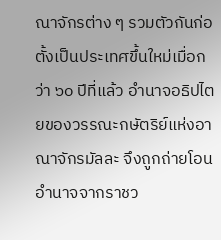ณาจักรต่าง ๆ รวมตัวกันก่อตั้งเป็นประเทศขึ้นใหม่เมื่อกว่า ๖๐ ปีที่แล้ว อำนาจอธิปไตยของวรรณะกษัตริย์แห่งอาณาจักรมัลละ จึงถูกถ่ายโอนอำนาจจากราชว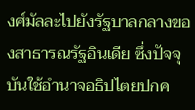งศ์มัลละไปยังรัฐบาลกลางของสาธารณรัฐอินเดีย ซึ่งปัจจุบันใช้อำนาจอธิปไตยปกค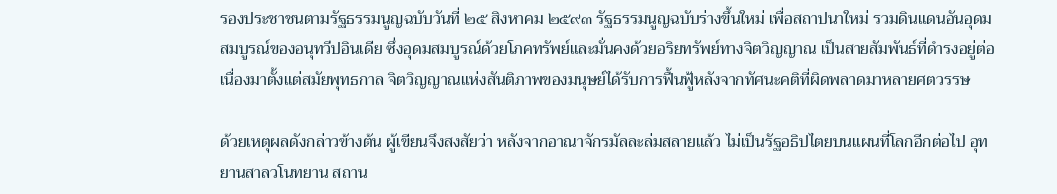รองประชาชนตามรัฐธรรมนูญฉบับวันที่ ๒๕ สิงหาคม ๒๕๙๓ รัฐธรรมนูญฉบับร่างขึ้นใหม่ เพื่อสถาปนาใหม่ รวมดินแดนอันอุดมสมบูรณ์ของอนุทวีปอินเดีย ซึ่งอุดมสมบูรณ์ด้วยโภคทรัพย์และมั่นคงด้วยอริยทรัพย์ทางจิตวิญญาณ เป็นสายสัมพันธ์ที่ดำรงอยู่ต่อเนื่องมาตั้งแต่สมัยพุทธกาล จิตวิญญาณแห่งสันติภาพของมนุษย์ได้รับการฟื้นฟู้หลังจากทัศนะคติที่ผิดพลาดมาหลายศตวรรษ

ด้วยเหตุผลดังกล่าวข้างต้น ผู้เขียนจึงสงสัยว่า หลังจากอาณาจักรมัลละล่มสลายแล้ว ไม่เป็นรัฐอธิปไตยบนแผนที่โลกอีกต่อไป อุทยานสาลวโนทยาน สถาน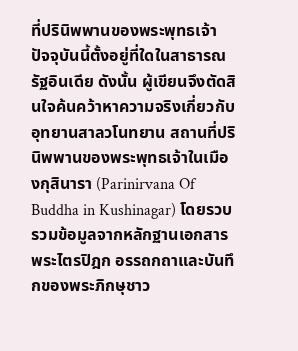ที่ปรินิพพานของพระพุทธเจ้า ปัจจุบันนี้ตั้งอยู่ที่ใดในสาธารณรัฐอินเดีย ดังนั้น ผู้เขียนจึงตัดสินใจค้นคว้าหาความจริงเกี่ยวกับอุทยานสาลวโนทยาน สถานที่ปรินิพพานของพระพุทธเจ้าในเมืองกุสินารา (Parinirvana Of Buddha in Kushinagar) โดยรวบรวมข้อมูลจากหลักฐานเอกสาร พระไตรปิฎก อรรถกถาและบันทึกของพระภิกษุชาว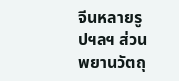จีนหลายรูปฯลฯ ส่วนพยานวัตถุ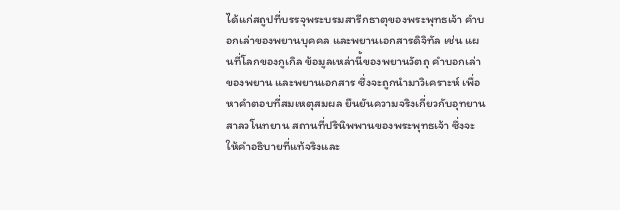ได้แก่สถูปที่บรรจุพระบรมสารีกธาตุของพระพุทธเจ้า คำบอกเล่าของพยานบุคคล และพยานเอกสารดิจิทัล เช่น แผนที่โลกของกูเกิล ข้อมูลเหล่านี้ของพยานวัตถุ คำบอกเล่าของพยาน และพยานเอกสาร ซึ่งจะถูกนำมาวิเคราะห์ เพื่อหาคำตอบที่สมเหตุสมผล ยืนยันความจริงเกี่ยวกับอุทยานสาลวโนทยาน สถานที่ปรินิพพานของพระพุทธเจ้า ซึ่งจะให้คำอธิบายที่แท้จริงและ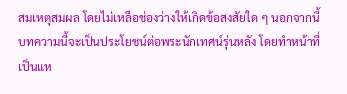สมเหตุสมผล โดยไม่เหลือช่องว่างให้เกิดข้อสงสัยใด ๆ นอกจากนี้ บทความนี้จะเป็นประโยชน์ต่อพระนักเทศน์รุ่นหลัง โดยทำหน้าที่เป็นแห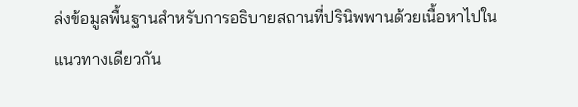ล่งข้อมูลพื้นฐานสำหรับการอธิบายสถานที่ปรินิพพานด้วยเนื้อหาไปในแนวทางเดียวกัน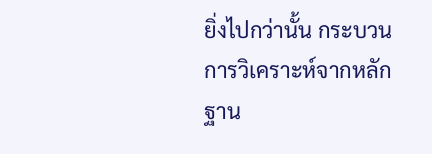ยิ่งไปกว่านั้น กระบวนการวิเคราะห์จากหลักฐาน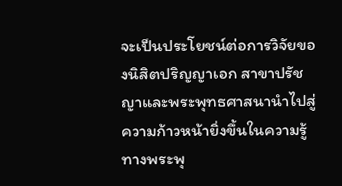จะเป็นประโยชน์ต่อการวิจัยของนิสิตปริญญาเอก สาขาปรัชญาและพระพุทธศาสนานำไปสู่ความก้าวหน้ายิ่งขึ้นในความรู้ทางพระพุ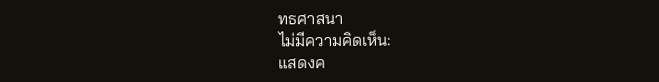ทธศาสนา
ไม่มีความคิดเห็น:
แสดงค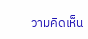วามคิดเห็น